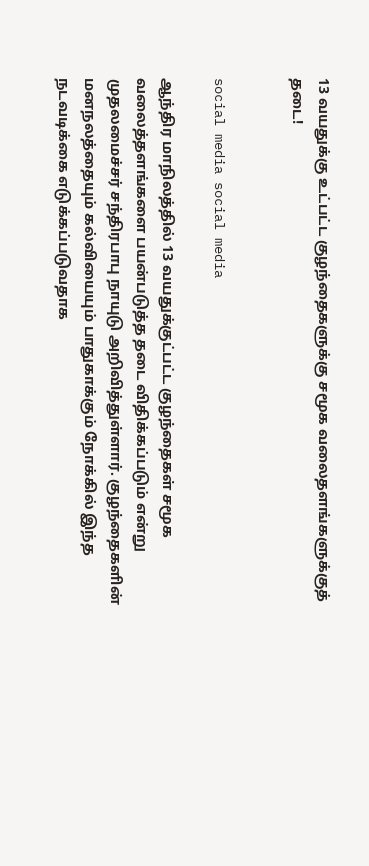13 வயதுக்கு உட்பட்ட குழந்தைகளுக்கு சமூக வலைதளங்களுக்குத் தடை!


social media social media

ஆந்திர மாநிலத்தில் 13 வயதுக்குட்பட்ட குழந்தைகள் சமூக வலைத்தளங்களை பயன்படுத்த தடை விதிக்கப்படும் என்று முதலமைச்சர் சந்திரபாபு நாயுடு அறிவித்துள்ளார். குழந்தைகளின் மனநலத்தையும் கல்வியையும் பாதுகாக்கும் நோக்கில் இந்த நடவடிக்கை எடுக்கப்படுவதாக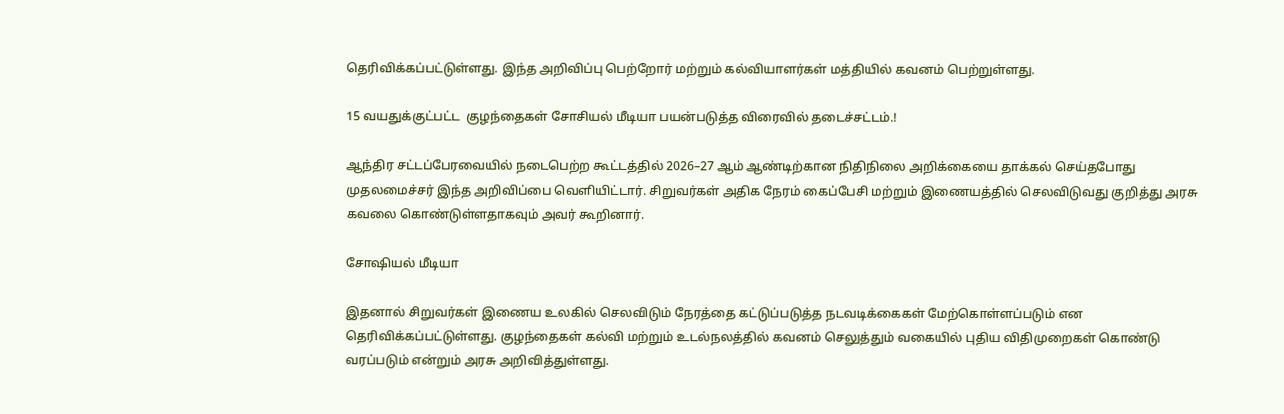தெரிவிக்கப்பட்டுள்ளது. இந்த அறிவிப்பு பெற்றோர் மற்றும் கல்வியாளர்கள் மத்தியில் கவனம் பெற்றுள்ளது.

15 வயதுக்குட்பட்ட  குழந்தைகள் சோசியல் மீடியா பயன்படுத்த விரைவில் தடைச்சட்டம்.!

ஆந்திர சட்டப்பேரவையில் நடைபெற்ற கூட்டத்தில் 2026–27 ஆம் ஆண்டிற்கான நிதிநிலை அறிக்கையை தாக்கல் செய்தபோது முதலமைச்சர் இந்த அறிவிப்பை வெளியிட்டார். சிறுவர்கள் அதிக நேரம் கைப்பேசி மற்றும் இணையத்தில் செலவிடுவது குறித்து அரசு கவலை கொண்டுள்ளதாகவும் அவர் கூறினார்.

சோஷியல் மீடியா

இதனால் சிறுவர்கள் இணைய உலகில் செலவிடும் நேரத்தை கட்டுப்படுத்த நடவடிக்கைகள் மேற்கொள்ளப்படும் என தெரிவிக்கப்பட்டுள்ளது. குழந்தைகள் கல்வி மற்றும் உடல்நலத்தில் கவனம் செலுத்தும் வகையில் புதிய விதிமுறைகள் கொண்டு வரப்படும் என்றும் அரசு அறிவித்துள்ளது.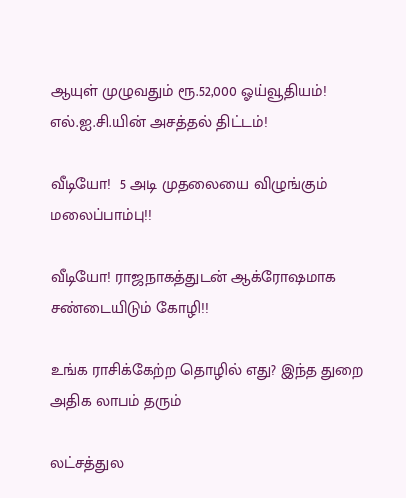ஆயுள் முழுவதும் ரூ.52,000 ஓய்வூதியம்! எல்.ஐ.சி.யின் அசத்தல் திட்டம்!

வீடியோ!  5 அடி முதலையை விழுங்கும் மலைப்பாம்பு!!

வீடியோ! ராஜநாகத்துடன் ஆக்ரோஷமாக சண்டையிடும் கோழி!!

உங்க ராசிக்கேற்ற தொழில் எது? இந்த துறை அதிக லாபம் தரும்

லட்சத்துல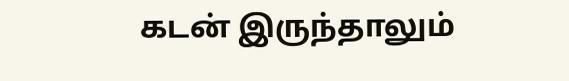கடன் இருந்தாலும்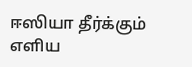ஈஸியா தீர்க்கும் எளிய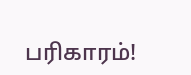பரிகாரம்!